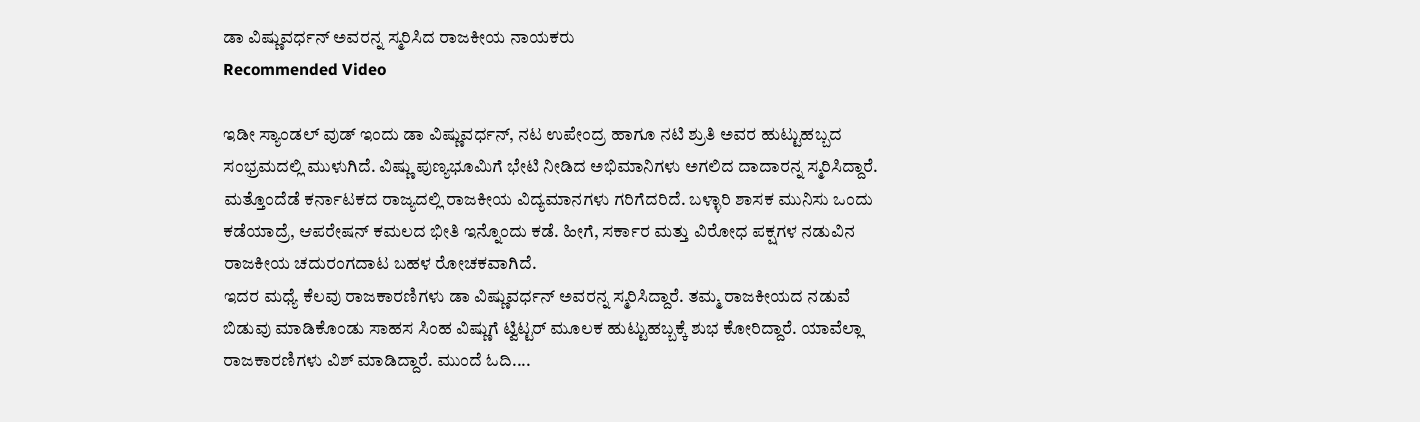ಡಾ ವಿಷ್ಣುವರ್ಧನ್ ಅವರನ್ನ ಸ್ಮರಿಸಿದ ರಾಜಕೀಯ ನಾಯಕರು
Recommended Video

ಇಡೀ ಸ್ಯಾಂಡಲ್ ವುಡ್ ಇಂದು ಡಾ ವಿಷ್ಣುವರ್ಧನ್, ನಟ ಉಪೇಂದ್ರ ಹಾಗೂ ನಟಿ ಶ್ರುತಿ ಅವರ ಹುಟ್ಟುಹಬ್ಬದ ಸಂಭ್ರಮದಲ್ಲಿ ಮುಳುಗಿದೆ. ವಿಷ್ಣು ಪುಣ್ಯಭೂಮಿಗೆ ಭೇಟಿ ನೀಡಿದ ಅಭಿಮಾನಿಗಳು ಅಗಲಿದ ದಾದಾರನ್ನ ಸ್ಮರಿಸಿದ್ದಾರೆ.
ಮತ್ತೊಂದೆಡೆ ಕರ್ನಾಟಕದ ರಾಜ್ಯದಲ್ಲಿ ರಾಜಕೀಯ ವಿದ್ಯಮಾನಗಳು ಗರಿಗೆದರಿದೆ. ಬಳ್ಳಾರಿ ಶಾಸಕ ಮುನಿಸು ಒಂದು ಕಡೆಯಾದ್ರೆ, ಆಪರೇಷನ್ ಕಮಲದ ಭೀತಿ ಇನ್ನೊಂದು ಕಡೆ. ಹೀಗೆ, ಸರ್ಕಾರ ಮತ್ತು ವಿರೋಧ ಪಕ್ಷಗಳ ನಡುವಿನ ರಾಜಕೀಯ ಚದುರಂಗದಾಟ ಬಹಳ ರೋಚಕವಾಗಿದೆ.
ಇದರ ಮಧ್ಯೆ ಕೆಲವು ರಾಜಕಾರಣಿಗಳು ಡಾ ವಿಷ್ಣುವರ್ಧನ್ ಅವರನ್ನ ಸ್ಮರಿಸಿದ್ದಾರೆ. ತಮ್ಮ ರಾಜಕೀಯದ ನಡುವೆ ಬಿಡುವು ಮಾಡಿಕೊಂಡು ಸಾಹಸ ಸಿಂಹ ವಿಷ್ಣುಗೆ ಟ್ವಿಟ್ಟರ್ ಮೂಲಕ ಹುಟ್ಟುಹಬ್ಬಕ್ಕೆ ಶುಭ ಕೋರಿದ್ದಾರೆ. ಯಾವೆಲ್ಲಾ ರಾಜಕಾರಣಿಗಳು ವಿಶ್ ಮಾಡಿದ್ದಾರೆ. ಮುಂದೆ ಓದಿ....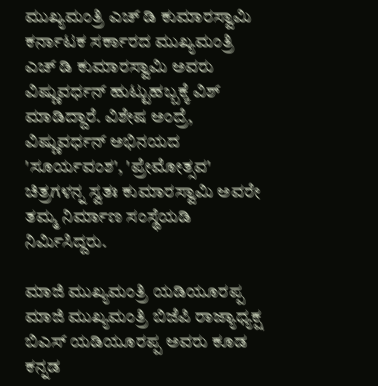ಮುಖ್ಯಮಂತ್ರಿ ಎಚ್ ಡಿ ಕುಮಾರಸ್ವಾಮಿ
ಕರ್ನಾಟಕ ಸರ್ಕಾರದ ಮುಖ್ಯಮಂತ್ರಿ ಎಚ್ ಡಿ ಕುಮಾರಸ್ವಾಮಿ ಅವರು ವಿಷ್ಣುವರ್ಧನ್ ಹುಟ್ಟುಹಬ್ಬಕ್ಕೆ ವಿಶ್ ಮಾಡಿದ್ದಾರೆ. ವಿಶೇಷ ಅಂದ್ರೆ, ವಿಷ್ಣುವರ್ಧನ್ ಅಭಿನಯದ 'ಸೂರ್ಯವಂಶ', 'ಪ್ರೇಮೋತ್ಸವ' ಚಿತ್ರಗಳನ್ನ ಸ್ವತಃ ಕುಮಾರಸ್ವಾಮಿ ಅವರೇ ತಮ್ಮ ನಿರ್ಮಾಣ ಸಂಸ್ಥೆಯಡಿ ನಿರ್ಮಿಸಿದ್ದರು.

ಮಾಜಿ ಮುಖ್ಯಮಂತ್ರಿ ಯಡಿಯೂರಪ್ಪ
ಮಾಜಿ ಮುಖ್ಯಮಂತ್ರಿ ಬಿಜೆಪಿ ರಾಜ್ಯಾಧ್ಯಕ್ಷ ಬಿಎಸ್ ಯಡಿಯೂರಪ್ಪ ಅವರು ಕೂಡ ಕನ್ನಡ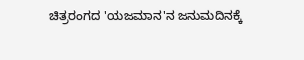ಚಿತ್ರರಂಗದ 'ಯಜಮಾನ'ನ ಜನುಮದಿನಕ್ಕೆ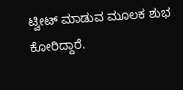ಟ್ವೀಟ್ ಮಾಡುವ ಮೂಲಕ ಶುಭ ಕೋರಿದ್ದಾರೆ.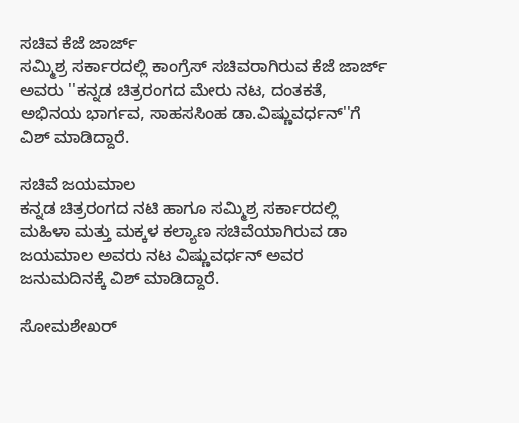ಸಚಿವ ಕೆಜೆ ಜಾರ್ಜ್
ಸಮ್ಮಿಶ್ರ ಸರ್ಕಾರದಲ್ಲಿ ಕಾಂಗ್ರೆಸ್ ಸಚಿವರಾಗಿರುವ ಕೆಜೆ ಜಾರ್ಜ್ ಅವರು ''ಕನ್ನಡ ಚಿತ್ರರಂಗದ ಮೇರು ನಟ, ದಂತಕತೆ, ಅಭಿನಯ ಭಾರ್ಗವ, ಸಾಹಸಸಿಂಹ ಡಾ.ವಿಷ್ಣುವರ್ಧನ್''ಗೆ ವಿಶ್ ಮಾಡಿದ್ದಾರೆ.

ಸಚಿವೆ ಜಯಮಾಲ
ಕನ್ನಡ ಚಿತ್ರರಂಗದ ನಟಿ ಹಾಗೂ ಸಮ್ಮಿಶ್ರ ಸರ್ಕಾರದಲ್ಲಿ ಮಹಿಳಾ ಮತ್ತು ಮಕ್ಕಳ ಕಲ್ಯಾಣ ಸಚಿವೆಯಾಗಿರುವ ಡಾ ಜಯಮಾಲ ಅವರು ನಟ ವಿಷ್ಣುವರ್ಧನ್ ಅವರ ಜನುಮದಿನಕ್ಕೆ ವಿಶ್ ಮಾಡಿದ್ದಾರೆ.

ಸೋಮಶೇಖರ್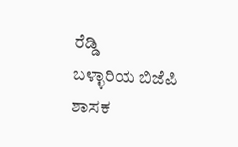ರೆಡ್ಡಿ
ಬಳ್ಳಾರಿಯ ಬಿಜೆಪಿ ಶಾಸಕ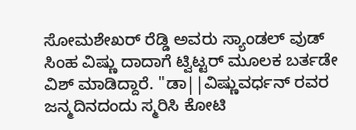ಸೋಮಶೇಖರ್ ರೆಡ್ಡಿ ಅವರು ಸ್ಯಾಂಡಲ್ ವುಡ್ ಸಿಂಹ ವಿಷ್ಣು ದಾದಾಗೆ ಟ್ವಿಟ್ಟರ್ ಮೂಲಕ ಬರ್ತಡೇ ವಿಶ್ ಮಾಡಿದ್ದಾರೆ. ''ಡಾ||ವಿಷ್ಣುವರ್ಧನ್ ರವರ ಜನ್ಮದಿನದಂದು ಸ್ಮರಿಸಿ ಕೋಟಿ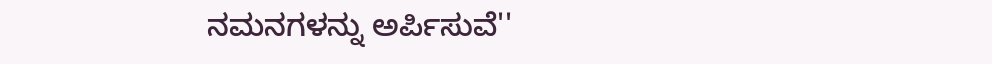ನಮನಗಳನ್ನು ಅರ್ಪಿಸುವೆ''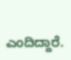ಎಂದಿದ್ದಾರೆ.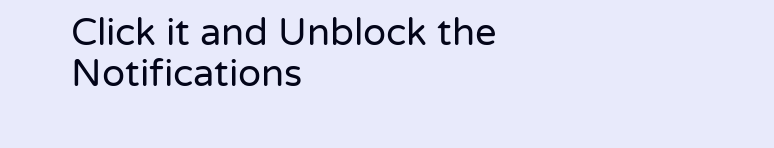Click it and Unblock the Notifications